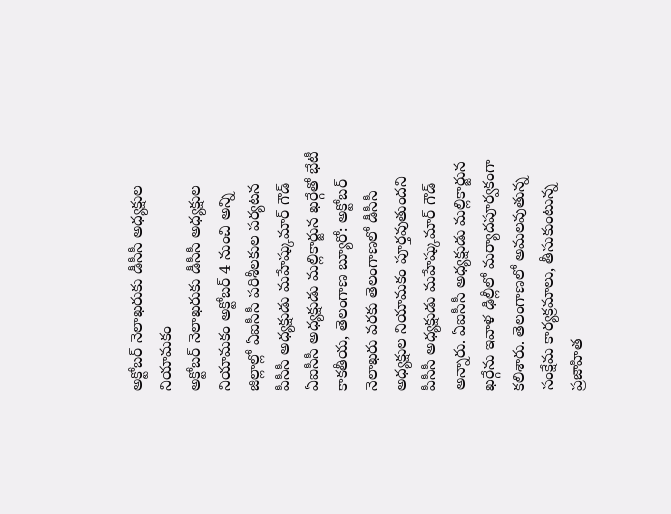అక్టోబర్ నెలాఖరుకు డీసీసీ అధ్యక్షుల నియామకం
అక్టోబర్ నెలాఖరుకు డీసీసీ అధ్యక్షుల నియామకం అక్టోబర్ 4 నుంచి అన్ని జిల్లాల్లో ఏఐసీసీ పరిశీలకుల పర్యటన పీసీసీ అధ్యక్షుడు మహేష్కుమార్ గౌడ్ ఏఐసీసీ అధ్యక్షుడు మల్లికార్జున ఖర్గేతో భేటీ కాకతీయ, తెలంగాణ బ్యూరో: అక్టోబర్ నెలాఖరు వరకు తెలంగాణలో డీసీసీ అధ్యక్షుల నియామకం పూర్తవుతుందని పీసీసీ అధ్యక్షుడు మహేష్కుమార్ గౌడ్ అన్నారు. ఏఐసీసీ అధ్యక్షుడు మల్లికార్జున ఖర్గేను ఇవాళ ఢిల్లీలో మర్యాదపూర్వకంగా కలిశారు. తెలంగాణలో అమలవుతున్న సంక్షేమ కార్యక్రమాలు, తీసుకుంటున్న ప్రజాహిత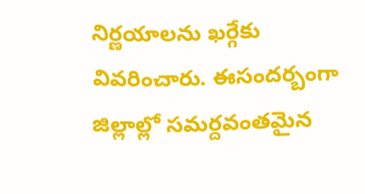నిర్ణయాలను ఖర్గేకు వివరించారు. ఈసందర్బంగా జిల్లాల్లో సమర్దవంతమైన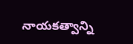నాయకత్వాన్ని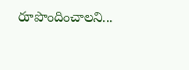రూపొందించాలని...